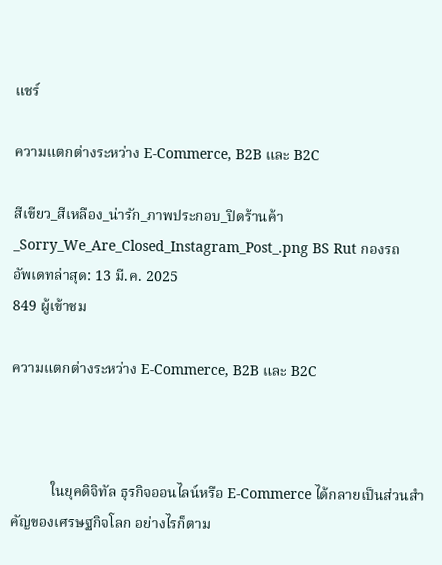แชร์

ความแตกต่างระหว่าง E-Commerce, B2B และ B2C

สีเขียว_สีเหลือง_น่ารัก_ภาพประกอบ_ปิดร้านค้า_Sorry_We_Are_Closed_Instagram_Post_.png BS Rut กองรถ
อัพเดทล่าสุด: 13 มี.ค. 2025
849 ผู้เข้าชม

ความแตกต่างระหว่าง E-Commerce, B2B และ B2C



           ในยุคดิจิทัล ธุรกิจออนไลน์หรือ E-Commerce ได้กลายเป็นส่วนสำคัญของเศรษฐกิจโลก อย่างไรก็ตาม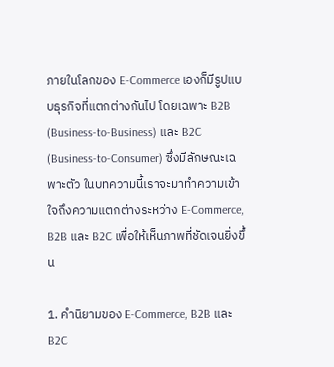ภายในโลกของ E-Commerce เองก็มีรูปแบบธุรกิจที่แตกต่างกันไป โดยเฉพาะ B2B (Business-to-Business) และ B2C (Business-to-Consumer) ซึ่งมีลักษณะเฉพาะตัว ในบทความนี้เราจะมาทำความเข้าใจถึงความแตกต่างระหว่าง E-Commerce, B2B และ B2C เพื่อให้เห็นภาพที่ชัดเจนยิ่งขึ้น

1. คำนิยามของ E-Commerce, B2B และ B2C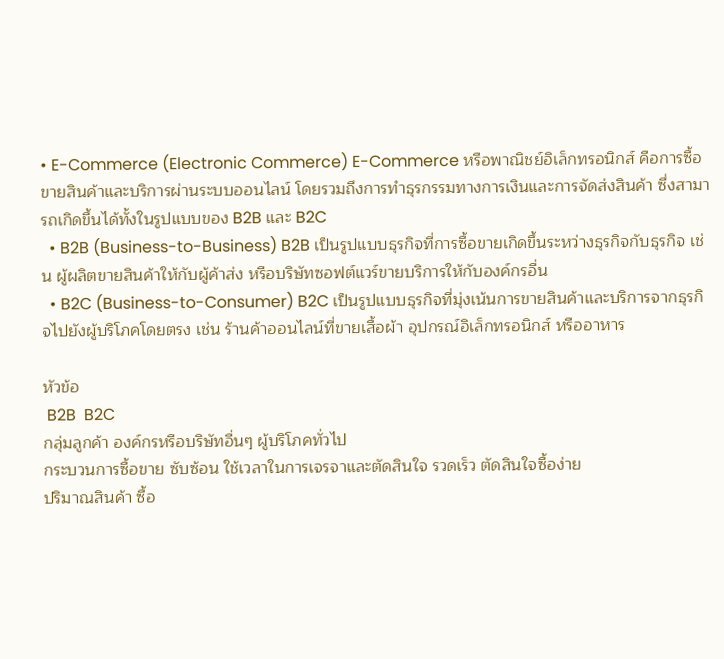• E-Commerce (Electronic Commerce) E-Commerce หรือพาณิชย์อิเล็กทรอนิกส์ คือการซื้อขายสินค้าและบริการผ่านระบบออนไลน์ โดยรวมถึงการทำธุรกรรมทางการเงินและการจัดส่งสินค้า ซึ่งสามารถเกิดขึ้นได้ทั้งในรูปแบบของ B2B และ B2C
  • B2B (Business-to-Business) B2B เป็นรูปแบบธุรกิจที่การซื้อขายเกิดขึ้นระหว่างธุรกิจกับธุรกิจ เช่น ผู้ผลิตขายสินค้าให้กับผู้ค้าส่ง หรือบริษัทซอฟต์แวร์ขายบริการให้กับองค์กรอื่น
  • B2C (Business-to-Consumer) B2C เป็นรูปแบบธุรกิจที่มุ่งเน้นการขายสินค้าและบริการจากธุรกิจไปยังผู้บริโภคโดยตรง เช่น ร้านค้าออนไลน์ที่ขายเสื้อผ้า อุปกรณ์อิเล็กทรอนิกส์ หรืออาหาร

หัวข้อ
 B2B  B2C
กลุ่มลูกค้า องค์กรหรือบริษัทอื่นๆ ผู้บริโภคทั่วไป
กระบวนการซื้อขาย ซับซ้อน ใช้เวลาในการเจรจาและตัดสินใจ รวดเร็ว ตัดสินใจซื้อง่าย
ปริมาณสินค้า ซื้อ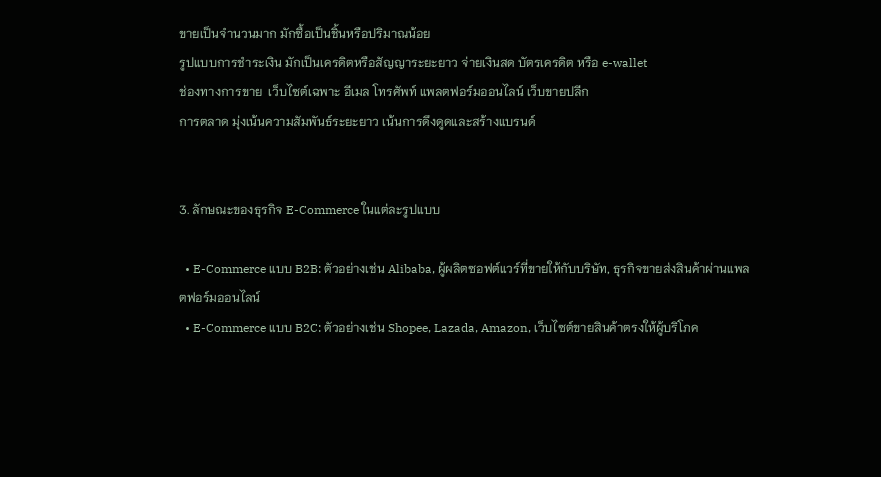ขายเป็นจำนวนมาก มักซื้อเป็นชิ้นหรือปริมาณน้อย
รูปแบบการชำระเงิน มักเป็นเครดิตหรือสัญญาระยะยาว จ่ายเงินสด บัตรเครดิต หรือ e-wallet
ช่องทางการขาย  เว็บไซต์เฉพาะ อีเมล โทรศัพท์ แพลตฟอร์มออนไลน์ เว็บขายปลีก
การตลาด มุ่งเน้นความสัมพันธ์ระยะยาว เน้นการดึงดูดและสร้างแบรนด์


3. ลักษณะของธุรกิจ E-Commerce ในแต่ละรูปแบบ

  • E-Commerce แบบ B2B: ตัวอย่างเช่น Alibaba, ผู้ผลิตซอฟต์แวร์ที่ขายให้กับบริษัท, ธุรกิจขายส่งสินค้าผ่านแพลตฟอร์มออนไลน์
  • E-Commerce แบบ B2C: ตัวอย่างเช่น Shopee, Lazada, Amazon, เว็บไซต์ขายสินค้าตรงให้ผู้บริโภค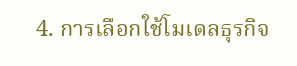4. การเลือกใช้โมเดลธุรกิจ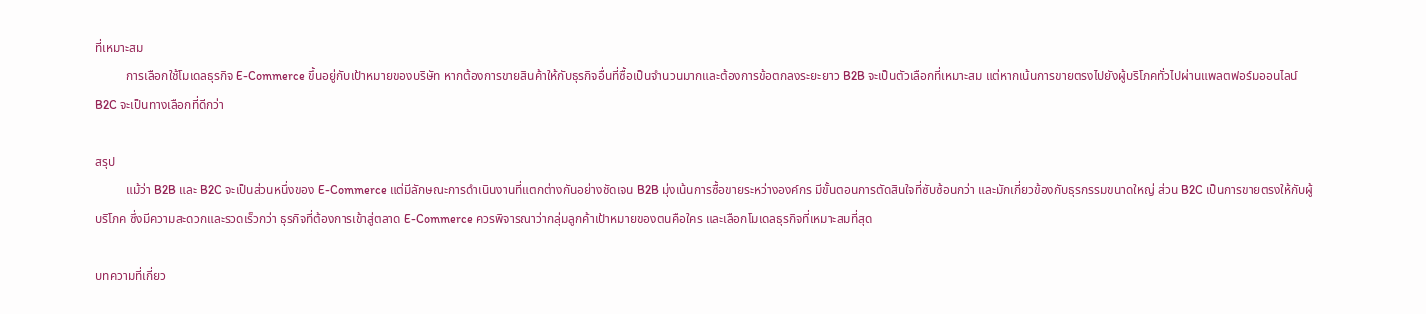ที่เหมาะสม
          การเลือกใช้โมเดลธุรกิจ E-Commerce ขึ้นอยู่กับเป้าหมายของบริษัท หากต้องการขายสินค้าให้กับธุรกิจอื่นที่ซื้อเป็นจำนวนมากและต้องการข้อตกลงระยะยาว B2B จะเป็นตัวเลือกที่เหมาะสม แต่หากเน้นการขายตรงไปยังผู้บริโภคทั่วไปผ่านแพลตฟอร์มออนไลน์ B2C จะเป็นทางเลือกที่ดีกว่า

สรุป
          แม้ว่า B2B และ B2C จะเป็นส่วนหนึ่งของ E-Commerce แต่มีลักษณะการดำเนินงานที่แตกต่างกันอย่างชัดเจน B2B มุ่งเน้นการซื้อขายระหว่างองค์กร มีขั้นตอนการตัดสินใจที่ซับซ้อนกว่า และมักเกี่ยวข้องกับธุรกรรมขนาดใหญ่ ส่วน B2C เป็นการขายตรงให้กับผู้บริโภค ซึ่งมีความสะดวกและรวดเร็วกว่า ธุรกิจที่ต้องการเข้าสู่ตลาด E-Commerce ควรพิจารณาว่ากลุ่มลูกค้าเป้าหมายของตนคือใคร และเลือกโมเดลธุรกิจที่เหมาะสมที่สุด

บทความที่เกี่ยว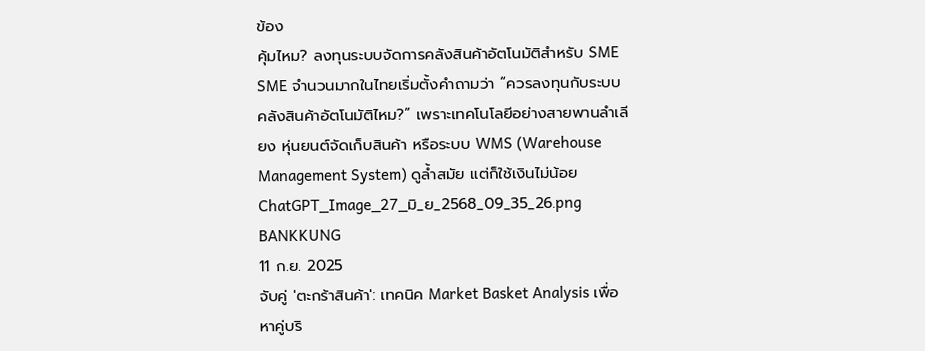ข้อง
คุ้มไหม? ลงทุนระบบจัดการคลังสินค้าอัตโนมัติสำหรับ SME
SME จำนวนมากในไทยเริ่มตั้งคำถามว่า “ควรลงทุนกับระบบคลังสินค้าอัตโนมัติไหม?” เพราะเทคโนโลยีอย่างสายพานลำเลียง หุ่นยนต์จัดเก็บสินค้า หรือระบบ WMS (Warehouse Management System) ดูล้ำสมัย แต่ก็ใช้เงินไม่น้อย
ChatGPT_Image_27_มิ_ย_2568_09_35_26.png BANKKUNG
11 ก.ย. 2025
จับคู่ 'ตะกร้าสินค้า': เทคนิค Market Basket Analysis เพื่อหาคู่บริ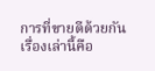การที่ขายดีด้วยกัน
เรื่องเล่านี้คือ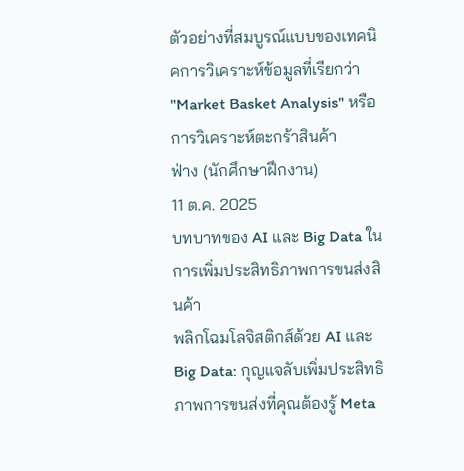ตัวอย่างที่สมบูรณ์แบบของเทคนิคการวิเคราะห์ข้อมูลที่เรียกว่า "Market Basket Analysis" หรือ การวิเคราะห์ตะกร้าสินค้า
ฟ่าง (นักศึกษาฝึกงาน)
11 ต.ค. 2025
บทบาทของ AI และ Big Data ในการเพิ่มประสิทธิภาพการขนส่งสินค้า
พลิกโฉมโลจิสติกส์ด้วย AI และ Big Data: กุญแจลับเพิ่มประสิทธิภาพการขนส่งที่คุณต้องรู้ Meta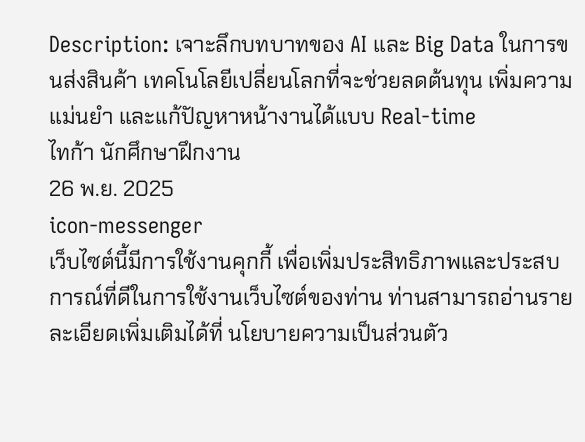Description: เจาะลึกบทบาทของ AI และ Big Data ในการขนส่งสินค้า เทคโนโลยีเปลี่ยนโลกที่จะช่วยลดต้นทุน เพิ่มความแม่นยำ และแก้ปัญหาหน้างานได้แบบ Real-time
ไทก้า นักศึกษาฝึกงาน
26 พ.ย. 2025
icon-messenger
เว็บไซต์นี้มีการใช้งานคุกกี้ เพื่อเพิ่มประสิทธิภาพและประสบการณ์ที่ดีในการใช้งานเว็บไซต์ของท่าน ท่านสามารถอ่านรายละเอียดเพิ่มเติมได้ที่ นโยบายความเป็นส่วนตัว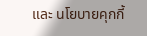และ นโยบายคุกกี้